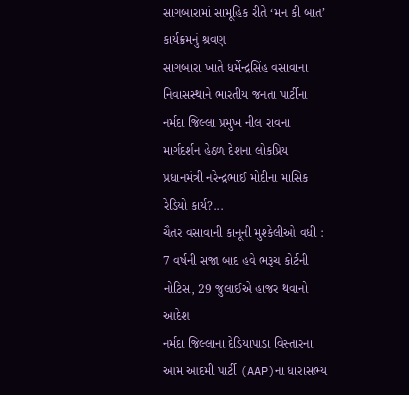સાગબારામાં સામૂહિક રીતે ‘મન કી બાત’ કાર્યક્રમનું શ્રવણ
સાગબારા ખાતે ધર્મેન્દ્રસિંહ વસાવાના નિવાસસ્થાને ભારતીય જનતા પાર્ટીના નર્મદા જિલ્લા પ્રમુખ નીલ રાવના માર્ગદર્શન હેઠળ દેશના લોકપ્રિય પ્રધાનમંત્રી નરેન્દ્રભાઈ મોદીના માસિક રેડિયો કાર્ય?...
ચૈતર વસાવાની કાનૂની મુશ્કેલીઓ વધી : 7 વર્ષની સજા બાદ હવે ભરૂચ કોર્ટની નોટિસ, 29 જુલાઈએ હાજર થવાનો આદેશ
નર્મદા જિલ્લાના દેડિયાપાડા વિસ્તારના આમ આદમી પાર્ટી (AAP)ના ધારાસભ્ય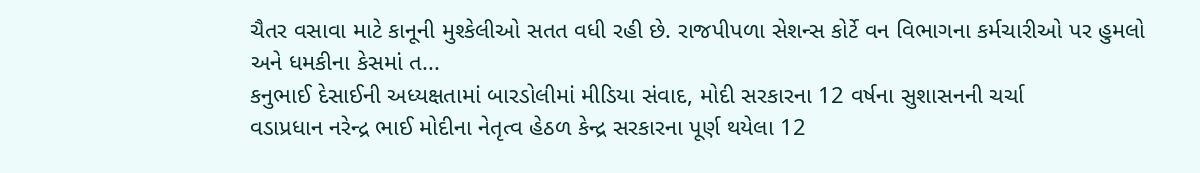ચૈતર વસાવા માટે કાનૂની મુશ્કેલીઓ સતત વધી રહી છે. રાજપીપળા સેશન્સ કોર્ટે વન વિભાગના કર્મચારીઓ પર હુમલો અને ધમકીના કેસમાં ત...
કનુભાઈ દેસાઈની અધ્યક્ષતામાં બારડોલીમાં મીડિયા સંવાદ, મોદી સરકારના 12 વર્ષના સુશાસનની ચર્ચા
વડાપ્રધાન નરેન્દ્ર ભાઈ મોદીના નેતૃત્વ હેઠળ કેન્દ્ર સરકારના પૂર્ણ થયેલા 12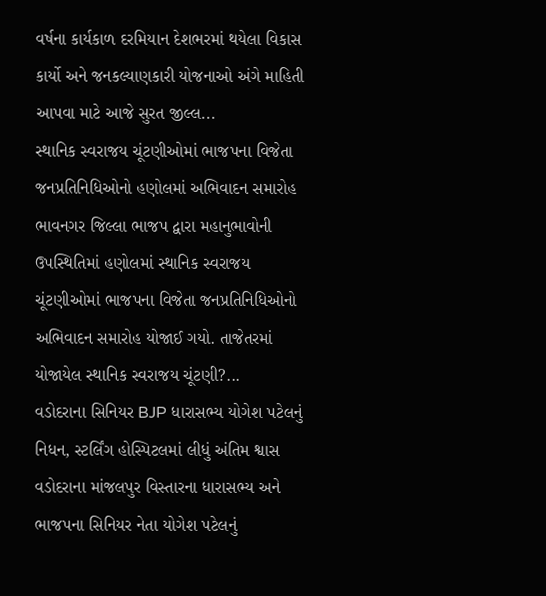વર્ષના કાર્યકાળ દરમિયાન દેશભરમાં થયેલા વિકાસ કાર્યો અને જનકલ્યાણકારી યોજનાઓ અંગે માહિતી આપવા માટે આજે સુરત જીલ્લ...
સ્થાનિક સ્વરાજય ચૂંટણીઓમાં ભાજપના વિજેતા જનપ્રતિનિધિઓનો હણોલમાં અભિવાદન સમારોહ
ભાવનગર જિલ્લા ભાજપ દ્વારા મહાનુભાવોની ઉપસ્થિતિમાં હણોલમાં સ્થાનિક સ્વરાજય ચૂંટણીઓમાં ભાજપના વિજેતા જનપ્રતિનિધિઓનો અભિવાદન સમારોહ યોજાઈ ગયો. તાજેતરમાં યોજાયેલ સ્થાનિક સ્વરાજય ચૂંટણી?...
વડોદરાના સિનિયર BJP ધારાસભ્ય યોગેશ પટેલનું નિધન, સ્ટર્લિંગ હોસ્પિટલમાં લીધું અંતિમ શ્વાસ
વડોદરાના માંજલપુર વિસ્તારના ધારાસભ્ય અને ભાજપના સિનિયર નેતા યોગેશ પટેલનું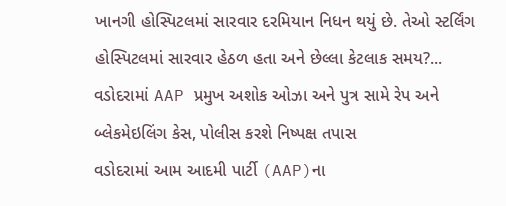ખાનગી હોસ્પિટલમાં સારવાર દરમિયાન નિધન થયું છે. તેઓ સ્ટર્લિંગ હોસ્પિટલમાં સારવાર હેઠળ હતા અને છેલ્લા કેટલાક સમય?...
વડોદરામાં AAP પ્રમુખ અશોક ઓઝા અને પુત્ર સામે રેપ અને બ્લેકમેઇલિંગ કેસ, પોલીસ કરશે નિષ્પક્ષ તપાસ
વડોદરામાં આમ આદમી પાર્ટી (AAP)ના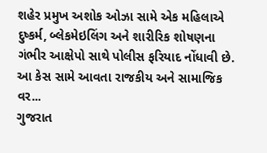શહેર પ્રમુખ અશોક ઓઝા સામે એક મહિલાએ દુષ્કર્મ, બ્લેકમેઇલિંગ અને શારીરિક શોષણના ગંભીર આક્ષેપો સાથે પોલીસ ફરિયાદ નોંધાવી છે. આ કેસ સામે આવતા રાજકીય અને સામાજિક વર...
ગુજરાત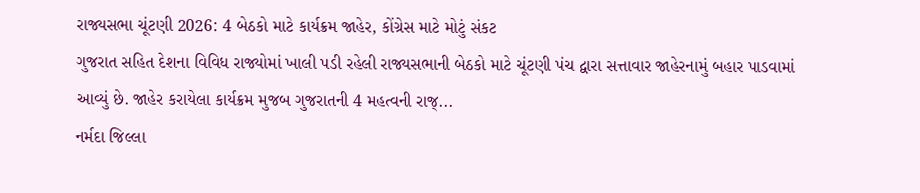રાજ્યસભા ચૂંટણી 2026: 4 બેઠકો માટે કાર્યક્રમ જાહેર, કોંગ્રેસ માટે મોટું સંકટ
ગુજરાત સહિત દેશના વિવિધ રાજ્યોમાં ખાલી પડી રહેલી રાજ્યસભાની બેઠકો માટે ચૂંટણી પંચ દ્વારા સત્તાવાર જાહેરનામું બહાર પાડવામાં આવ્યું છે. જાહેર કરાયેલા કાર્યક્રમ મુજબ ગુજરાતની 4 મહત્વની રાજ્...
નર્મદા જિલ્લા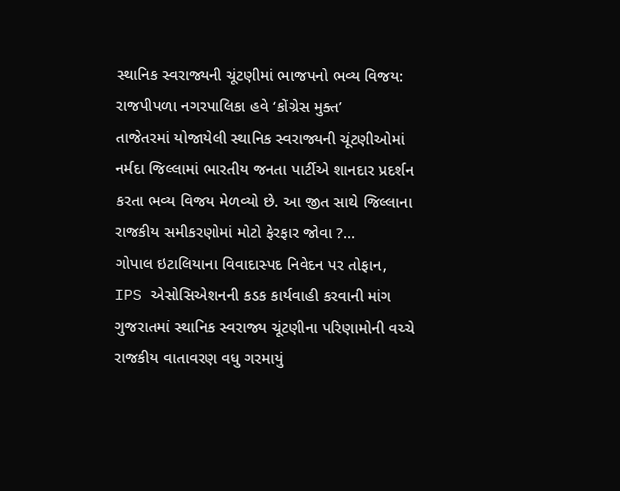સ્થાનિક સ્વરાજ્યની ચૂંટણીમાં ભાજપનો ભવ્ય વિજય: રાજપીપળા નગરપાલિકા હવે ‘કોંગ્રેસ મુક્ત’
તાજેતરમાં યોજાયેલી સ્થાનિક સ્વરાજ્યની ચૂંટણીઓમાં નર્મદા જિલ્લામાં ભારતીય જનતા પાર્ટીએ શાનદાર પ્રદર્શન કરતા ભવ્ય વિજય મેળવ્યો છે. આ જીત સાથે જિલ્લાના રાજકીય સમીકરણોમાં મોટો ફેરફાર જોવા ?...
ગોપાલ ઇટાલિયાના વિવાદાસ્પદ નિવેદન પર તોફાન, IPS એસોસિએશનની કડક કાર્યવાહી કરવાની માંગ
ગુજરાતમાં સ્થાનિક સ્વરાજ્ય ચૂંટણીના પરિણામોની વચ્ચે રાજકીય વાતાવરણ વધુ ગરમાયું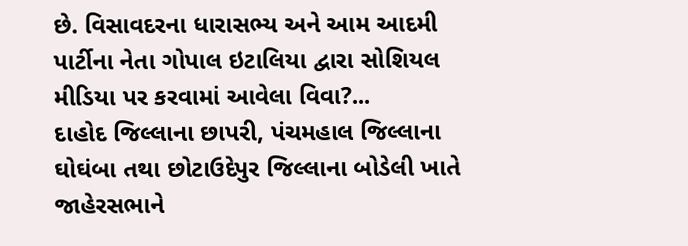છે. વિસાવદરના ધારાસભ્ય અને આમ આદમી પાર્ટીના નેતા ગોપાલ ઇટાલિયા દ્વારા સોશિયલ મીડિયા પર કરવામાં આવેલા વિવા?...
દાહોદ જિલ્લાના છાપરી, પંચમહાલ જિલ્લાના ઘોઘંબા તથા છોટાઉદેપુર જિલ્લાના બોડેલી ખાતે જાહેરસભાને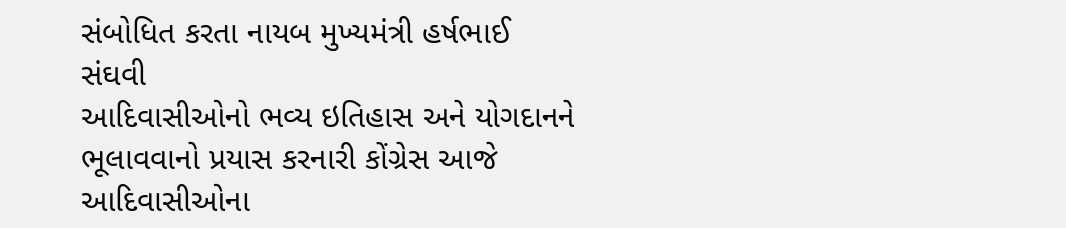સંબોધિત કરતા નાયબ મુખ્યમંત્રી હર્ષભાઈ સંઘવી
આદિવાસીઓનો ભવ્ય ઇતિહાસ અને યોગદાનને ભૂલાવવાનો પ્રયાસ કરનારી કોંગ્રેસ આજે આદિવાસીઓના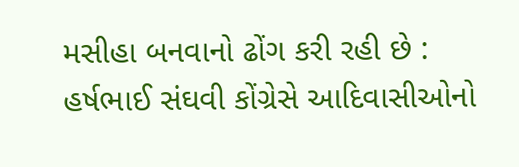મસીહા બનવાનો ઢોંગ કરી રહી છે : હર્ષભાઈ સંઘવી કોંગ્રેસે આદિવાસીઓનો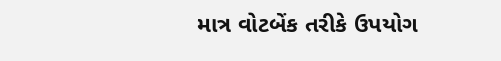માત્ર વોટબેંક તરીકે ઉપયોગ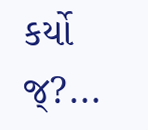કર્યો જ્?...